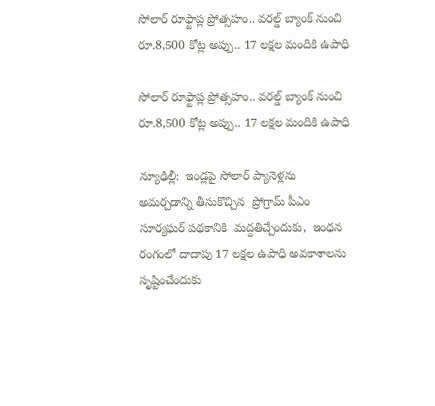సోలార్ రూఫ్టాప్ల ప్రోత్సహం.. వరల్డ్‌ బ్యాంక్ నుంచి రూ.8,500 కోట్ల అప్పు.. 17 లక్షల మందికి ఉపాధి

సోలార్ రూఫ్టాప్ల ప్రోత్సహం.. వరల్డ్‌ బ్యాంక్ నుంచి రూ.8,500 కోట్ల అప్పు.. 17 లక్షల మందికి ఉపాధి

న్యూఢిల్లీ:  ఇండ్లపై సోలార్ ప్యానెళ్లను అమర్చడాన్ని తీసుకొచ్చిన  ప్రోగ్రామ్‌‌‌‌ పీఎం సూర్యఘర్‌‌‌‌‌‌‌‌ పథకానికి  మద్దతిచ్చేందుకు,  ఇంధన రంగంలో దాదాపు 17 లక్షల ఉపాధి అవకాశాలను సృష్టించేందుకు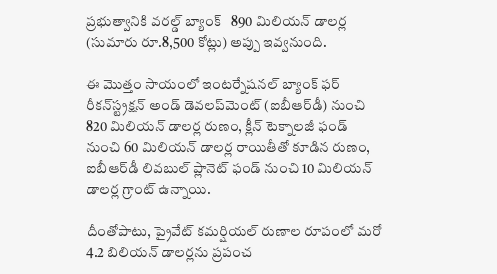ప్రభుత్వానికి వరల్డ్ బ్యాంక్   890 మిలియన్ డాలర్ల (సుమారు రూ.8,500 కోట్లు) అప్పు ఇవ్వనుంది.

ఈ మొత్తం సాయంలో ఇంటర్నేషనల్ బ్యాంక్ ఫర్ రీకన్‌‌‌‌స్ట్రక్షన్‌‌‌‌ అండ్ డెవలప్‌‌‌‌మెంట్ (ఐబీఆర్‌‌‌‌డీ) నుంచి 820 మిలియన్ డాలర్ల రుణం, క్లీన్ టెక్నాలజీ ఫండ్ నుంచి 60 మిలియన్ డాలర్ల రాయితీతో కూడిన రుణం,  ఐబీఆర్‌‌‌‌డీ లివబుల్ ప్లానెట్ ఫండ్ నుంచి 10 మిలియన్ డాలర్ల గ్రాంట్ ఉన్నాయి.

దీంతోపాటు, ప్రైవేట్ కమర్షియల్ రుణాల రూపంలో మరో 4.2 బిలియన్ డాలర్లను ప్రపంచ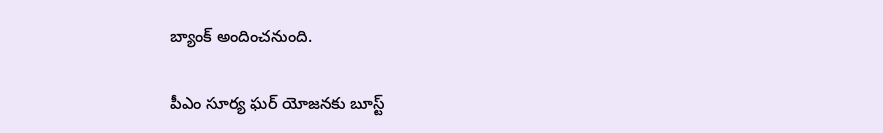బ్యాంక్ అందించనుంది.

పీఎం సూర్య ఘర్ యోజనకు బూస్ట్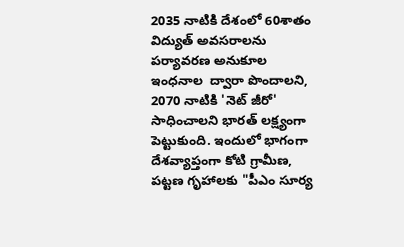2035 నాటికి దేశంలో 60శాతం విద్యుత్ అవసరాలను పర్యావరణ అనుకూల ఇంధనాల  ద్వారా పొందాలని, 2070 నాటికి 'నెట్ జీరో' సాధించాలని భారత్ లక్ష్యంగా పెట్టుకుంది. ఇందులో భాగంగా  దేశవ్యాప్తంగా కోటి గ్రామీణ, పట్టణ గృహాలకు "పీఎం సూర్య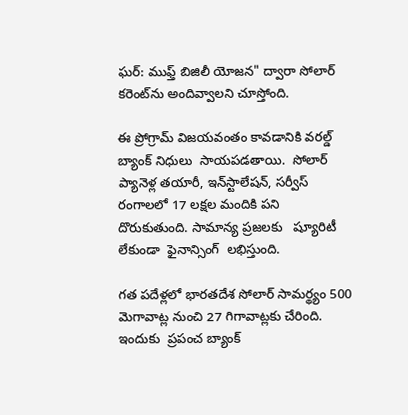ఘర్: ముఫ్త్ బిజిలీ యోజన" ద్వారా సోలార్ కరెంట్‌ను అందివ్వాలని చూస్తోంది.

ఈ ప్రోగ్రామ్‌ విజయవంతం కావడానికి వరల్డ్ బ్యాంక్ నిధులు  సాయపడతాయి.  సోలార్ ప్యానెళ్ల తయారీ, ఇన్‌‌‌‌స్టాలేషన్, సర్వీస్ రంగాలలో 17 లక్షల మందికి పని దొరుకుతుంది. సామాన్య ప్రజలకు   ష్యూరిటీ లేకుండా  ఫైనాన్సింగ్  లభిస్తుంది.

గత పదేళ్లలో భారతదేశ సోలార్ సామర్థ్యం 500 మెగావాట్ల నుంచి 27 గిగావాట్లకు చేరింది. ఇందుకు  ప్రపంచ బ్యాంక్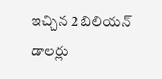ఇచ్చిన 2 బిలియన్ డాలర్లు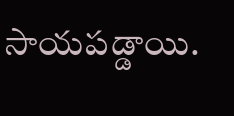సాయపడ్డాయి.